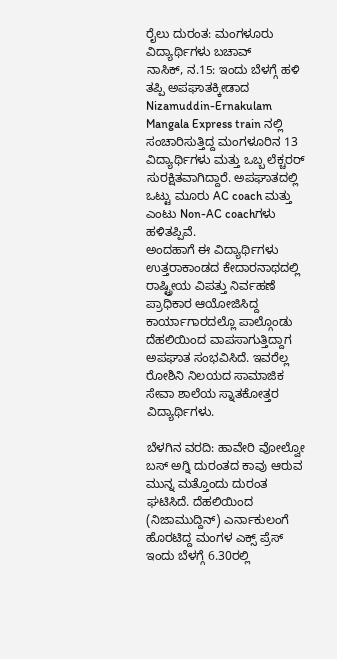ರೈಲು ದುರಂತ: ಮಂಗಳೂರು ವಿದ್ಯಾರ್ಥಿಗಳು ಬಚಾವ್
ನಾಸಿಕ್, ನ.15: ಇಂದು ಬೆಳಗ್ಗೆ ಹಳಿ ತಪ್ಪಿ ಅಪಘಾತಕ್ಕೀಡಾದ Nizamuddin-Ernakulam Mangala Express train ನಲ್ಲಿ ಸಂಚಾರಿಸುತ್ತಿದ್ದ ಮಂಗಳೂರಿನ 13 ವಿದ್ಯಾರ್ಥಿಗಳು ಮತ್ತು ಒಬ್ಬ ಲೆಕ್ಚರರ್ ಸುರಕ್ಷಿತವಾಗಿದ್ದಾರೆ. ಅಪಘಾತದಲ್ಲಿ ಒಟ್ಟು ಮೂರು AC coach ಮತ್ತು ಎಂಟು Non-AC coachಗಳು ಹಳಿತಪ್ಪಿವೆ.
ಅಂದಹಾಗೆ ಈ ವಿದ್ಯಾರ್ಥಿಗಳು ಉತ್ತರಾಕಾಂಡದ ಕೇದಾರನಾಥದಲ್ಲಿ ರಾಷ್ಟ್ರೀಯ ವಿಪತ್ತು ನಿರ್ವಹಣೆ ಪ್ರಾಧಿಕಾರ ಆಯೋಜಿಸಿದ್ದ ಕಾರ್ಯಾಗಾರದಲ್ಲೊ ಪಾಲ್ಗೊಂಡು ದೆಹಲಿಯಿಂದ ವಾಪಸಾಗುತ್ತಿದ್ದಾಗ ಅಪಘಾತ ಸಂಭವಿಸಿದೆ. ಇವರೆಲ್ಲ ರೋಶಿನಿ ನಿಲಯದ ಸಾಮಾಜಿಕ ಸೇವಾ ಶಾಲೆಯ ಸ್ನಾತಕೋತ್ತರ ವಿದ್ಯಾರ್ಥಿಗಳು.

ಬೆಳಗಿನ ವರದಿ: ಹಾವೇರಿ ವೋಲ್ವೋ ಬಸ್ ಅಗ್ನಿ ದುರಂತದ ಕಾವು ಆರುವ ಮುನ್ನ ಮತ್ತೊಂದು ದುರಂತ ಘಟಿಸಿದೆ. ದೆಹಲಿಯಿಂದ (ನಿಜಾಮುದ್ದಿನ್) ಎರ್ನಾಕುಲಂಗೆ ಹೊರಟಿದ್ದ ಮಂಗಳ ಎಕ್ಸ್ ಪ್ರೆಸ್ ಇಂದು ಬೆಳಗ್ಗೆ 6.30ರಲ್ಲಿ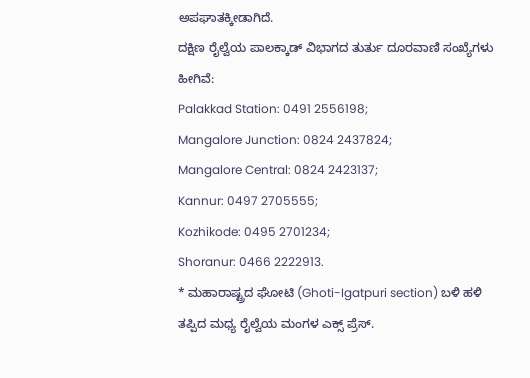ಅಪಘಾತಕ್ಕೀಡಾಗಿದೆ.
ದಕ್ಷಿಣ ರೈಲ್ವೆಯ ಪಾಲಕ್ಕಾಡ್ ವಿಭಾಗದ ತುರ್ತು ದೂರವಾಣಿ ಸಂಖ್ಯೆಗಳು ಹೀಗಿವೆ:
Palakkad Station: 0491 2556198;
Mangalore Junction: 0824 2437824;
Mangalore Central: 0824 2423137;
Kannur: 0497 2705555;
Kozhikode: 0495 2701234;
Shoranur: 0466 2222913.
* ಮಹಾರಾಷ್ಟ್ರದ ಘೋಟಿ (Ghoti-Igatpuri section) ಬಳಿ ಹಳಿ ತಪ್ಪಿದ ಮಧ್ಯ ರೈಲ್ವೆಯ ಮಂಗಳ ಎಕ್ಸ್ ಪ್ರೆಸ್.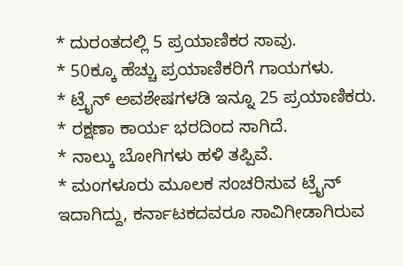* ದುರಂತದಲ್ಲಿ 5 ಪ್ರಯಾಣಿಕರ ಸಾವು.
* 50ಕ್ಕೂ ಹೆಚ್ಚು ಪ್ರಯಾಣಿಕರಿಗೆ ಗಾಯಗಳು.
* ಟ್ರೈನ್ ಅವಶೇಷಗಳಡಿ ಇನ್ನೂ 25 ಪ್ರಯಾಣಿಕರು.
* ರಕ್ಷಣಾ ಕಾರ್ಯ ಭರದಿಂದ ಸಾಗಿದೆ.
* ನಾಲ್ಕು ಬೋಗಿಗಳು ಹಳಿ ತಪ್ಪಿವೆ.
* ಮಂಗಳೂರು ಮೂಲಕ ಸಂಚರಿಸುವ ಟ್ರೈನ್ ಇದಾಗಿದ್ದು, ಕರ್ನಾಟಕದವರೂ ಸಾವಿಗೀಡಾಗಿರುವ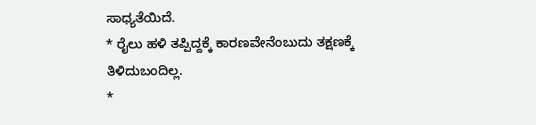ಸಾಧ್ಯತೆಯಿದೆ.
* ರೈಲು ಹಳಿ ತಪ್ಪಿದ್ದಕ್ಕೆ ಕಾರಣವೇನೆಂಬುದು ತಕ್ಷಣಕ್ಕೆ ತಿಳಿದುಬಂದಿಲ್ಲ.
*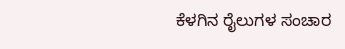ಕೆಳಗಿನ ರೈಲುಗಳ ಸಂಚಾರ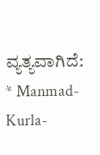ವ್ಯತ್ಯವಾಗಿದೆ:
* Manmad-Kurla-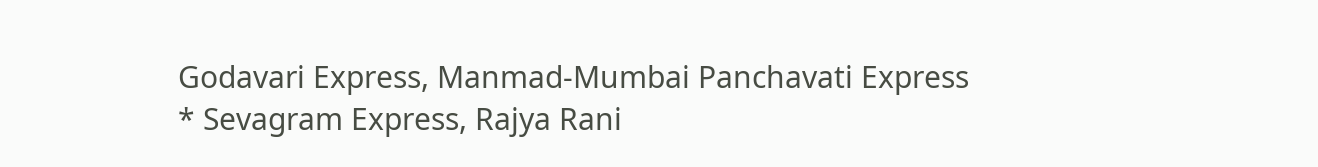Godavari Express, Manmad-Mumbai Panchavati Express
* Sevagram Express, Rajya Rani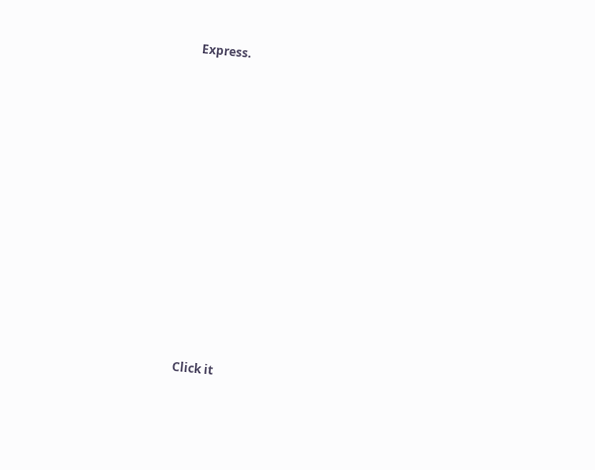Express.












Click it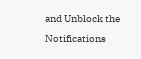and Unblock the Notifications